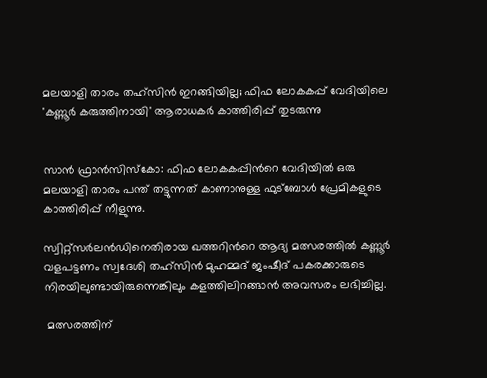മലയാളി താരം തഹ്‌സിൻ ഇറങ്ങിയില്ല; ഫിഫ ലോകകപ്പ് വേദിയിലെ 'കണ്ണൂര്‍ കരുത്തിനായി' ആരാധകർ കാത്തിരിപ്പ് തുടരുന്നു


സാൻ ഫ്രാൻസിസ്‌കോ: ഫിഫ ലോകകപ്പിന്‍റെ വേദിയില്‍ ഒരു മലയാളി താരം പന്ത് തട്ടുന്നത് കാണാനുള്ള ഫുട്ബോള്‍ പ്രേമികളുടെ കാത്തിരിപ്പ് നീളുന്നു.

സ്വിറ്റ്‌സർലൻഡിനെതിരായ ഖത്തറിന്‍റെ ആദ്യ മത്സരത്തില്‍ കണ്ണൂർ വളപട്ടണം സ്വദേശി തഹ്‌സിൻ മുഹമ്മദ് ജംഷീദ് പകരക്കാരുടെ നിരയിലുണ്ടായിരുന്നെങ്കിലും കളത്തിലിറങ്ങാൻ അവസരം ലഭിച്ചില്ല.

 മത്സരത്തിന്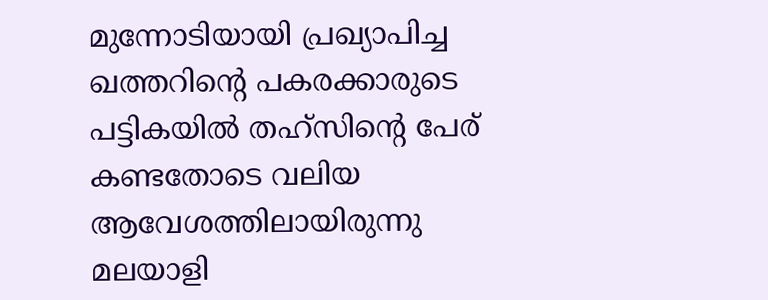മുന്നോടിയായി പ്രഖ്യാപിച്ച ഖത്തറിന്‍റെ പകരക്കാരുടെ പട്ടികയില്‍ തഹ്‌സിന്‍റെ പേര് കണ്ടതോടെ വലിയ ആവേശത്തിലായിരുന്നു മലയാളി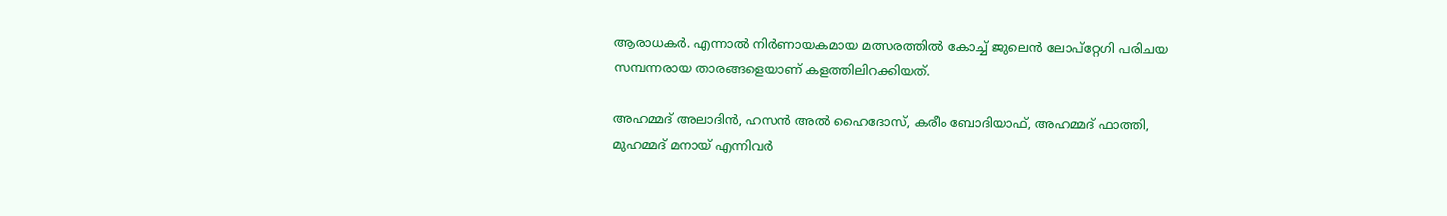ആരാധകർ. എന്നാല്‍ നിർണായകമായ മത്സരത്തില്‍ കോച്ച്‌ ജുലെൻ ലോപ്‌റ്റേഗി പരിചയ സമ്പന്നരായ താരങ്ങളെയാണ് കളത്തിലിറക്കിയത്.

അഹമ്മദ് അലാദിൻ, ഹസൻ അല്‍ ഹൈദോസ്, കരീം ബോദിയാഫ്, അഹമ്മദ് ഫാത്തി, മുഹമ്മദ് മനായ് എന്നിവർ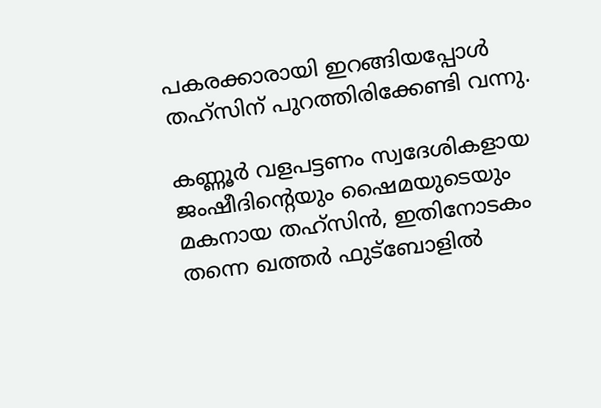പകരക്കാരായി ഇറങ്ങിയപ്പോള്‍ തഹ്‌സിന് പുറത്തിരിക്കേണ്ടി വന്നു.

കണ്ണൂർ വളപട്ടണം സ്വദേശികളായ ജംഷീദിന്‍റെയും ഷൈമയുടെയും മകനായ തഹ്‌സിൻ, ഇതിനോടകം തന്നെ ഖത്തർ ഫുട്ബോളില്‍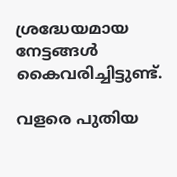ശ്രദ്ധേയമായ നേട്ടങ്ങള്‍ കൈവരിച്ചിട്ടുണ്ട്.

വളരെ പുതിയ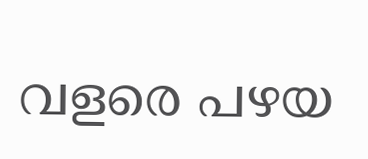വളരെ പഴയ